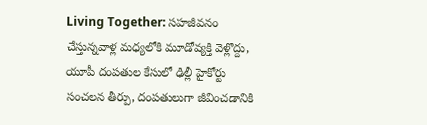Living Together: సహజీవనం చేస్తున్నవాళ్ల మధ్యలోకి మూడోవ్యక్తి వెళ్లొద్దు, యూపీ దంపతుల కేసులో ఢిల్లీ హైకోర్టు సంచలన తీర్పు, దంపతులుగా జీవించడానికి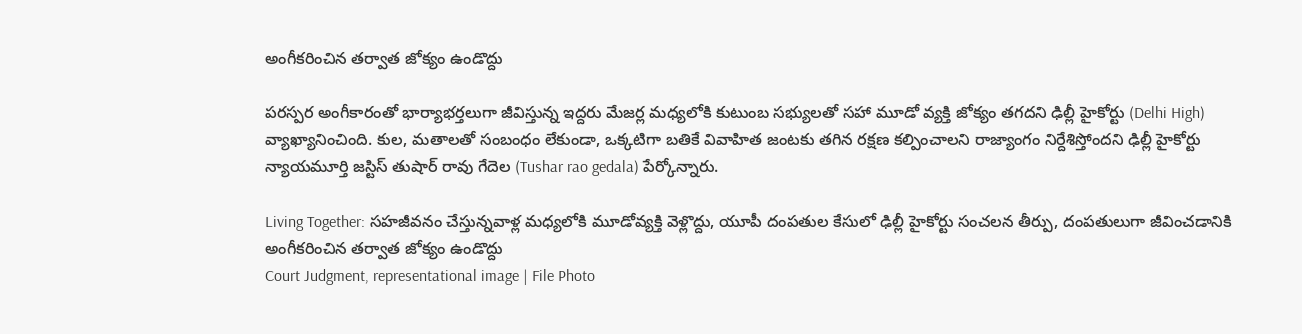అంగీకరించిన తర్వాత జోక్యం ఉండొద్దు

పరస్పర అంగీకారంతో భార్యాభర్తలుగా జీవిస్తున్న ఇద్దరు మేజర్ల మధ్యలోకి కుటుంబ సభ్యులతో సహా మూడో వ్యక్తి జోక్యం తగదని ఢిల్లీ హైకోర్టు (Delhi High) వ్యాఖ్యానించింది. కుల, మతాలతో సంబంధం లేకుండా, ఒక్కటిగా బతికే వివాహిత జంటకు తగిన రక్షణ కల్పించాలని రాజ్యాంగం నిర్దేశిస్తోందని ఢిల్లీ హైకోర్టు న్యాయమూర్తి జస్టిస్‌ తుషార్‌ రావు గేదెల (Tushar rao gedala) పేర్కోన్నారు.

Living Together: సహజీవనం చేస్తున్నవాళ్ల మధ్యలోకి మూడోవ్యక్తి వెళ్లొద్దు, యూపీ దంపతుల కేసులో ఢిల్లీ హైకోర్టు సంచలన తీర్పు, దంపతులుగా జీవించడానికి అంగీకరించిన తర్వాత జోక్యం ఉండొద్దు
Court Judgment, representational image | File Photo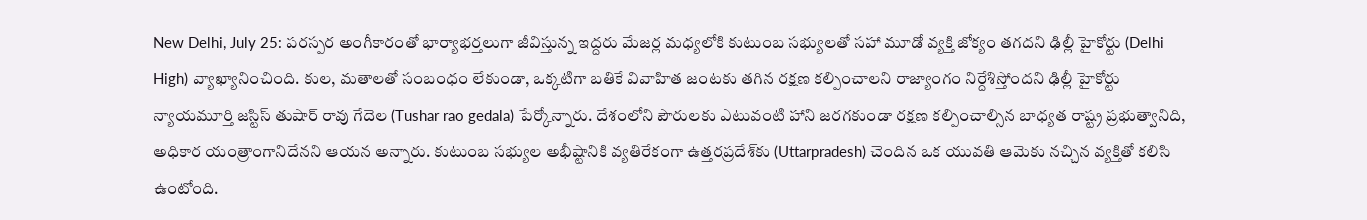New Delhi, July 25: పరస్పర అంగీకారంతో భార్యాభర్తలుగా జీవిస్తున్న ఇద్దరు మేజర్ల మధ్యలోకి కుటుంబ సభ్యులతో సహా మూడో వ్యక్తి జోక్యం తగదని ఢిల్లీ హైకోర్టు (Delhi High) వ్యాఖ్యానించింది. కుల, మతాలతో సంబంధం లేకుండా, ఒక్కటిగా బతికే వివాహిత జంటకు తగిన రక్షణ కల్పించాలని రాజ్యాంగం నిర్దేశిస్తోందని ఢిల్లీ హైకోర్టు న్యాయమూర్తి జస్టిస్‌ తుషార్‌ రావు గేదెల (Tushar rao gedala) పేర్కోన్నారు. దేశంలోని పౌరులకు ఎటువంటి హాని జరగకుండా రక్షణ కల్పించాల్సిన బాధ్యత రాష్ట్ర ప్రభుత్వానిది, అధికార యంత్రాంగానిదేనని ఆయన అన్నారు. కుటుంబ సభ్యుల అభీష్టానికి వ్యతిరేకంగా ఉత్తరప్రదేశ్‌కు (Uttarpradesh) చెందిన ఒక యువతి ఆమెకు నచ్చిన వ్యక్తితో కలిసి ఉంటోంది.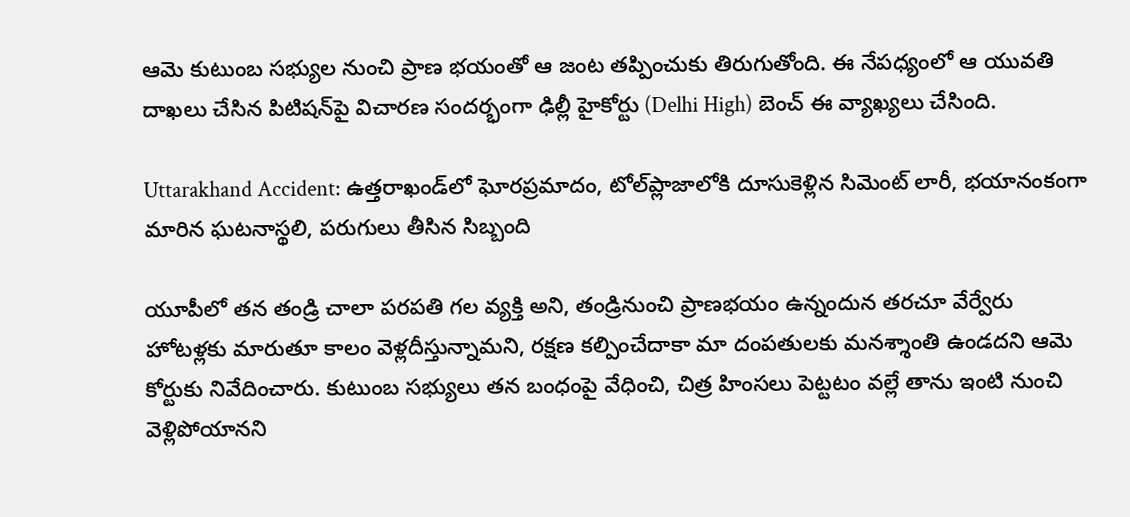ఆమె కుటుంబ సభ్యుల నుంచి ప్రాణ భయంతో ఆ జంట తప్పించుకు తిరుగుతోంది. ఈ నేపధ్యంలో ఆ యువతి దాఖలు చేసిన పిటిషన్‌పై విచారణ సందర్భంగా ఢిల్లీ హైకోర్టు (Delhi High) బెంచ్‌ ఈ వ్యాఖ్యలు చేసింది.

Uttarakhand Accident: ఉత్తరాఖండ్‌లో ఘోరప్రమాదం, టోల్‌ప్లాజాలోకి దూసుకెళ్లిన సిమెంట్ లారీ, భయానంకంగా మారిన ఘటనాస్థలి, పరుగులు తీసిన సిబ్బంది

యూపీలో తన తండ్రి చాలా పరపతి గల వ్యక్తి అని, తండ్రినుంచి ప్రాణభయం ఉన్నందున తరచూ వేర్వేరు హోటళ్లకు మారుతూ కాలం వెళ్లదీస్తున్నామని, రక్షణ కల్పించేదాకా మా దంపతులకు మనశ్శాంతి ఉండదని ఆమె కోర్టుకు నివేదించారు. కుటుంబ సభ్యులు తన బంధంపై వేధించి, చిత్ర హింసలు పెట్టటం వల్లే తాను ఇంటి నుంచి వెళ్లిపోయానని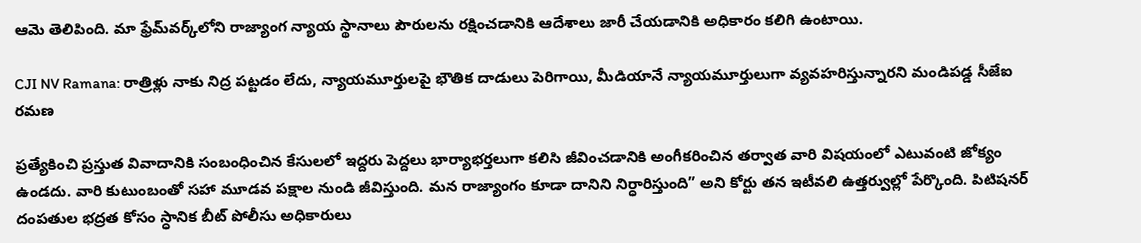ఆమె తెలిపింది. మా ఫ్రేమ్‌వర్క్‌లోని రాజ్యాంగ న్యాయ స్థానాలు పౌరులను రక్షించడానికి ఆదేశాలు జారీ చేయడానికి అధికారం కలిగి ఉంటాయి.

CJI NV Ramana: రాత్రిళ్లు నాకు నిద్ర పట్టడం లేదు, న్యాయమూర్తులపై భౌతిక దాడులు పెరిగాయి, మీడియానే న్యాయమూర్తులుగా వ్యవహరిస్తున్నారని మండిపడ్డ సీజేఐ రమణ

ప్రత్యేకించి ప్రస్తుత వివాదానికి సంబంధించిన కేసులలో ఇద్దరు పెద్దలు భార్యాభర్తలుగా కలిసి జీవించడానికి అంగీకరించిన తర్వాత వారి విషయంలో ఎటువంటి జోక్యం ఉండదు. వారి కుటుంబంతో సహా మూడవ పక్షాల నుండి జీవిస్తుంది. మన రాజ్యాంగం కూడా దానిని నిర్ధారిస్తుంది” అని కోర్టు తన ఇటీవలి ఉత్తర్వుల్లో పేర్కొంది. పిటిషనర్ దంపతుల భద్రత కోసం స్ధానిక బీట్ పోలీసు అధికారులు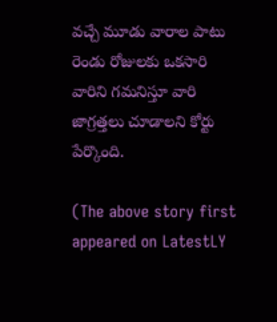వచ్చే మూడు వారాల పాటు రెండు రోజులకు ఒకసారి వారిని గమనిస్తూ వారి జాగ్రత్తలు చూడాలని కోర్టు పేర్కొంది.

(The above story first appeared on LatestLY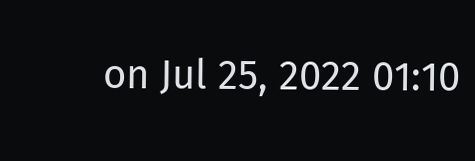on Jul 25, 2022 01:10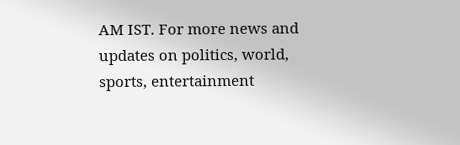AM IST. For more news and updates on politics, world, sports, entertainment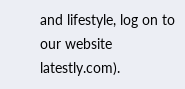and lifestyle, log on to our website latestly.com).